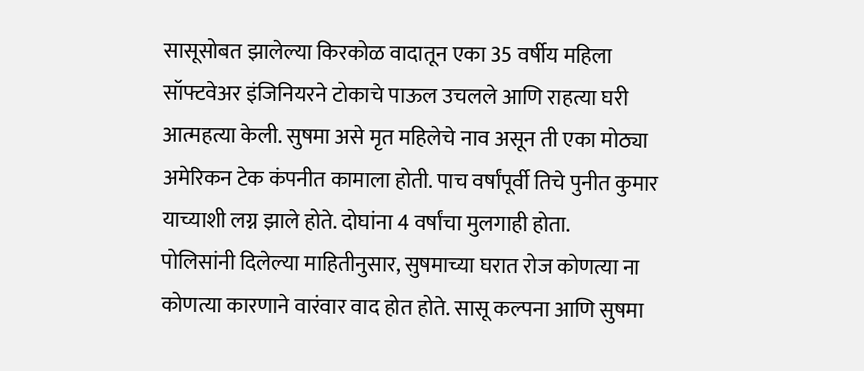सासूसोबत झालेल्या किरकोळ वादातून एका 35 वर्षीय महिला सॉफ्टवेअर इंजिनियरने टोकाचे पाऊल उचलले आणि राहत्या घरी आत्महत्या केली. सुषमा असे मृत महिलेचे नाव असून ती एका मोठ्या अमेरिकन टेक कंपनीत कामाला होती. पाच वर्षांपूर्वी तिचे पुनीत कुमार याच्याशी लग्न झाले होते. दोघांना 4 वर्षांचा मुलगाही होता.
पोलिसांनी दिलेल्या माहितीनुसार, सुषमाच्या घरात रोज कोणत्या ना कोणत्या कारणाने वारंवार वाद होत होते. सासू कल्पना आणि सुषमा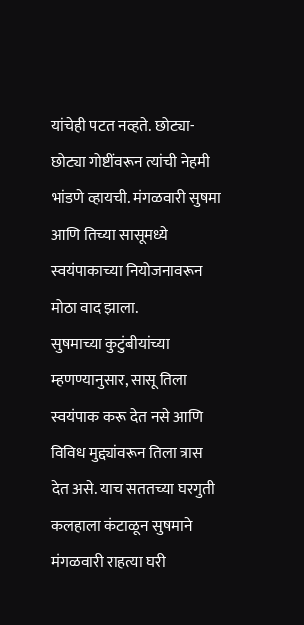यांचेही पटत नव्हते. छोट्या-छोट्या गोष्टींवरून त्यांची नेहमी भांडणे व्हायची. मंगळवारी सुषमा आणि तिच्या सासूमध्ये स्वयंपाकाच्या नियोजनावरून मोठा वाद झाला.
सुषमाच्या कुटुंबीयांच्या म्हणण्यानुसार, सासू तिला स्वयंपाक करू देत नसे आणि विविध मुद्द्यांवरून तिला त्रास देत असे. याच सततच्या घरगुती कलहाला कंटाळून सुषमाने मंगळवारी राहत्या घरी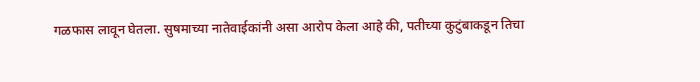गळफास लावून घेतला. सुषमाच्या नातेवाईकांनी असा आरोप केला आहे की, पतीच्या कुटुंबाकडून तिचा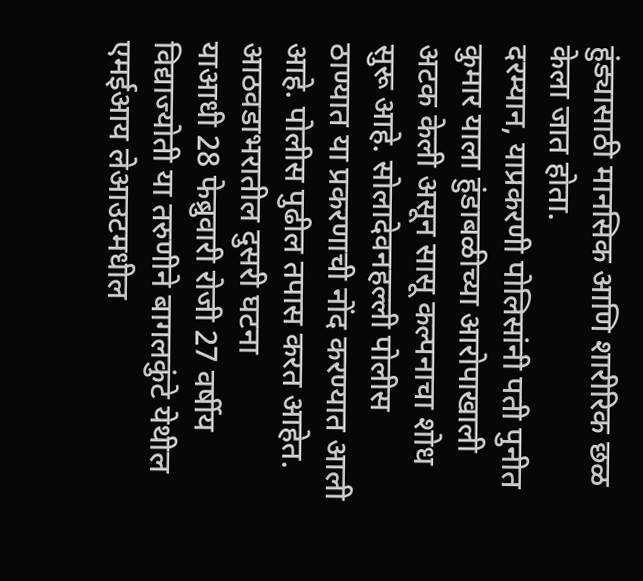हुंड्यासाठी मानसिक आणि शारीरिक छळ केला जात होता.
दरम्यान, याप्रकरणी पोलिसांनी पती पुनीत कुमार याला हुंडाबळीच्या आरोपाखाली अटक केली असून सासू कल्पनाचा शोध सुरू आहे. सोलादेवनहल्ली पोलीस ठाण्यात या प्रकरणाची नोंद करण्यात आली आहे. पोलीस पुढील तपास करत आहेत.
आठवडाभरातील दुसरी घटना
याआधी 28 फेब्रुवारी रोजी 27 वर्षीय विद्याज्योती या तरुणीने बागलकुंटे येथील एमईआय लेआउटमधील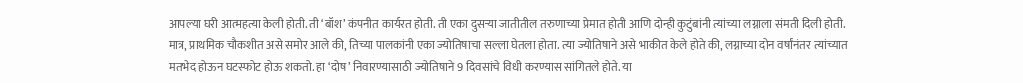आपल्या घरी आत्महत्या केली होती. ती ‘बॉश’ कंपनीत कार्यरत होती. ती एका दुसऱ्या जातीतील तरुणाच्या प्रेमात होती आणि दोन्ही कुटुंबांनी त्यांच्या लग्नाला संमती दिली होती. मात्र, प्राथमिक चौकशीत असे समोर आले की, तिच्या पालकांनी एका ज्योतिषाचा सल्ला घेतला होता. त्या ज्योतिषाने असे भाकीत केले होते की, लग्नाच्या दोन वर्षांनंतर त्यांच्यात मतभेद होऊन घटस्फोट होऊ शकतो. हा ‘दोष’ निवारण्यासाठी ज्योतिषाने 9 दिवसांचे विधी करण्यास सांगितले होते. या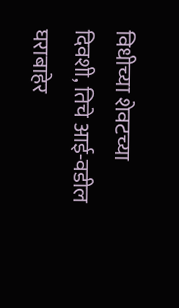विधीच्या शेवटच्या दिवशी, तिचे आई-वडील घराबाहेर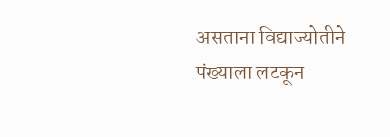असताना विद्याज्योतीने पंख्याला लटकून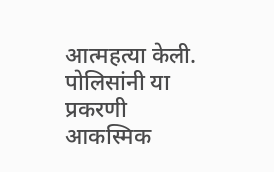आत्महत्या केली. पोलिसांनी या प्रकरणी आकस्मिक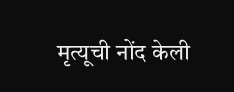मृत्यूची नोंद केली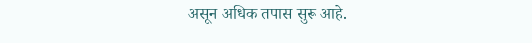असून अधिक तपास सुरू आहे.